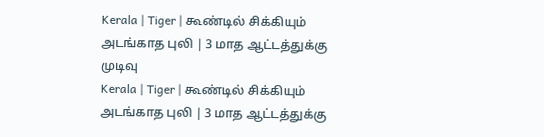Kerala | Tiger | கூண்டில் சிக்கியும் அடங்காத புலி | 3 மாத ஆட்டத்துக்கு முடிவு
Kerala | Tiger | கூண்டில் சிக்கியும் அடங்காத புலி | 3 மாத ஆட்டத்துக்கு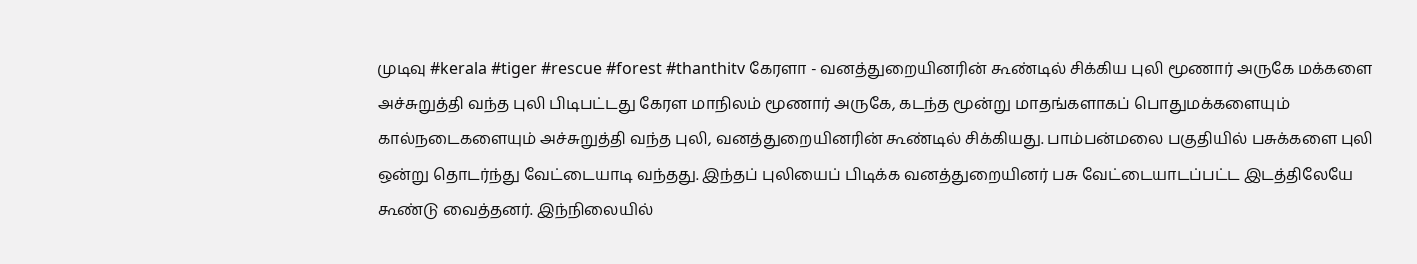முடிவு #kerala #tiger #rescue #forest #thanthitv கேரளா - வனத்துறையினரின் கூண்டில் சிக்கிய புலி மூணார் அருகே மக்களை அச்சுறுத்தி வந்த புலி பிடிபட்டது கேரள மாநிலம் மூணார் அருகே, கடந்த மூன்று மாதங்களாகப் பொதுமக்களையும் கால்நடைகளையும் அச்சுறுத்தி வந்த புலி, வனத்துறையினரின் கூண்டில் சிக்கியது. பாம்பன்மலை பகுதியில் பசுக்களை புலி ஒன்று தொடர்ந்து வேட்டையாடி வந்தது. இந்தப் புலியைப் பிடிக்க வனத்துறையினர் பசு வேட்டையாடப்பட்ட இடத்திலேயே கூண்டு வைத்தனர். இந்நிலையில்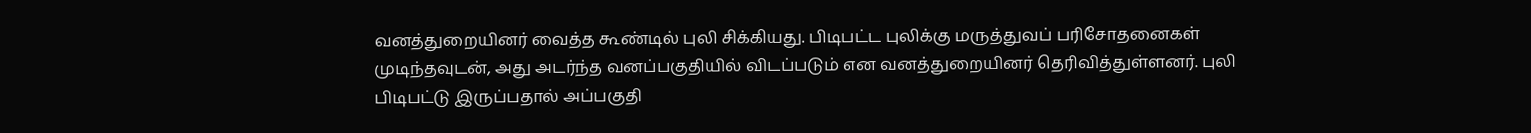வனத்துறையினர் வைத்த கூண்டில் புலி சிக்கியது. பிடிபட்ட புலிக்கு மருத்துவப் பரிசோதனைகள் முடிந்தவுடன், அது அடர்ந்த வனப்பகுதியில் விடப்படும் என வனத்துறையினர் தெரிவித்துள்ளனர். புலி பிடிபட்டு இருப்பதால் அப்பகுதி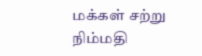மக்கள் சற்று நிம்மதி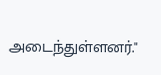அடைந்துள்ளனர்."